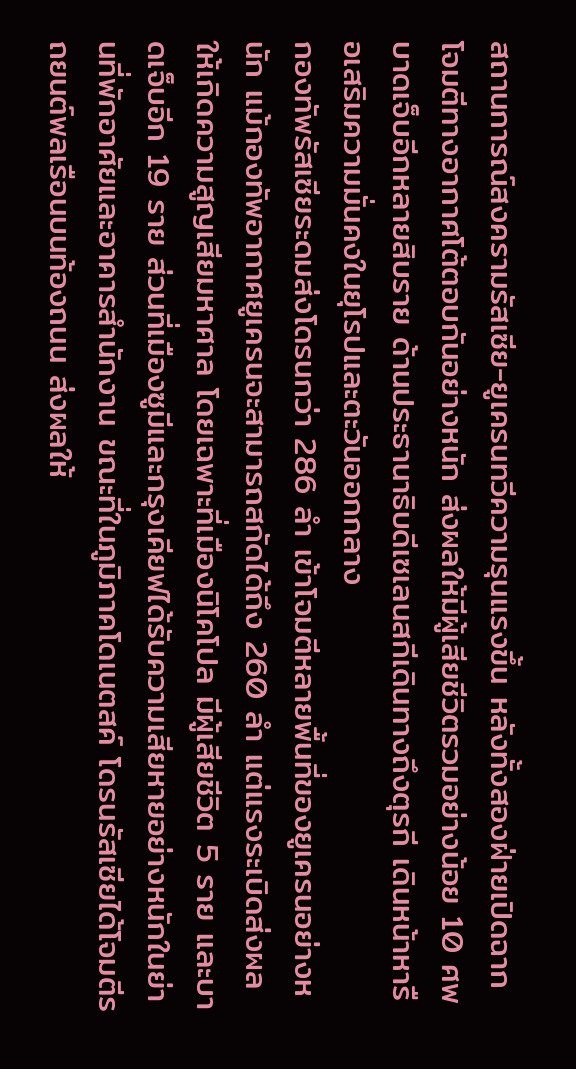สถานการณ์สงครามรัสเซีย-ยูเครนทวีความรุนแรงขึ้น หลังทั้งสองฝ่ายเปิดฉากโจมตีทางอากาศโต้ตอบกันอย่างหนัก ส่งผลให้มีผู้เสียชีวิตรวมอย่างน้อย 10 ศพ บาดเจ็บอีกหลายสิบราย ด้านประธานาธิบดีเซเลนสกีเดินทางถึงตุรกี เดินหน้าหารือเสริมความมั่นคงในยุโรปและตะวันออกกลาง
กองทัพรัสเซียระดมส่งโดรนกว่า 286 ลำ เข้าโจมตีหลายพื้นที่ของยูเครนอย่างหนัก แม้กองทัพอากาศยูเครนจะสามารถสกัดได้ถึง 260 ลำ แต่แรงระเบิดส่งผลให้เกิดความสูญเสียมหาศาล โดยเฉพาะที่เมืองนิโคโปล มีผู้เสียชีวิต 5 ราย และบาดเจ็บอีก 19 ราย ส่วนที่เมืองซูมีและกรุงเคียฟได้รับความเสียหายอย่างหนักในย่านที่พักอาศัยและอาคารสำนักงาน ขณะที่ในภูมิภาคโดเนตสค์ โดรนรัสเซียได้โจมตีรถยนต์พลเรือนบนท้องถนน ส่งผลให้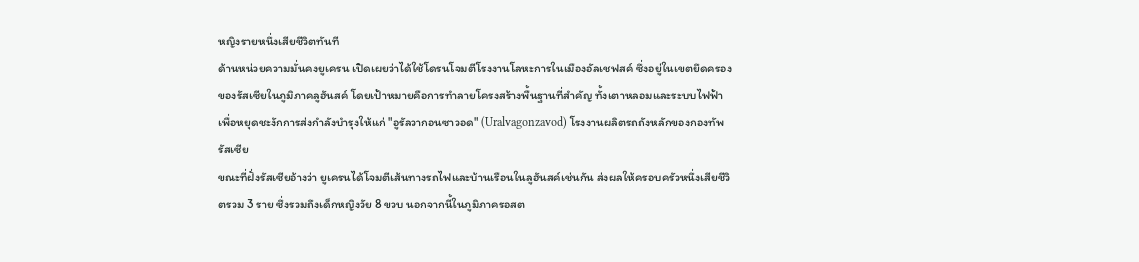หญิงรายหนึ่งเสียชีวิตทันที
ด้านหน่วยความมั่นคงยูเครน เปิดเผยว่าได้ใช้โดรนโจมตีโรงงานโลหะการในเมืองอัลเชฟสค์ ซึ่งอยู่ในเขตยึดครองของรัสเซียในภูมิภาคลูฮันสค์ โดยเป้าหมายคือการทำลายโครงสร้างพื้นฐานที่สำคัญ ทั้งเตาหลอมและระบบไฟฟ้า เพื่อหยุดชะงักการส่งกำลังบำรุงให้แก่ "อูรัลวากอนซาวอด" (Uralvagonzavod) โรงงานผลิตรถถังหลักของกองทัพรัสเซีย
ขณะที่ฝั่งรัสเซียอ้างว่า ยูเครนได้โจมตีเส้นทางรถไฟและบ้านเรือนในลูฮันสค์เช่นกัน ส่งผลให้ครอบครัวหนึ่งเสียชีวิตรวม 3 ราย ซึ่งรวมถึงเด็กหญิงวัย 8 ขวบ นอกจากนี้ในภูมิภาครอสต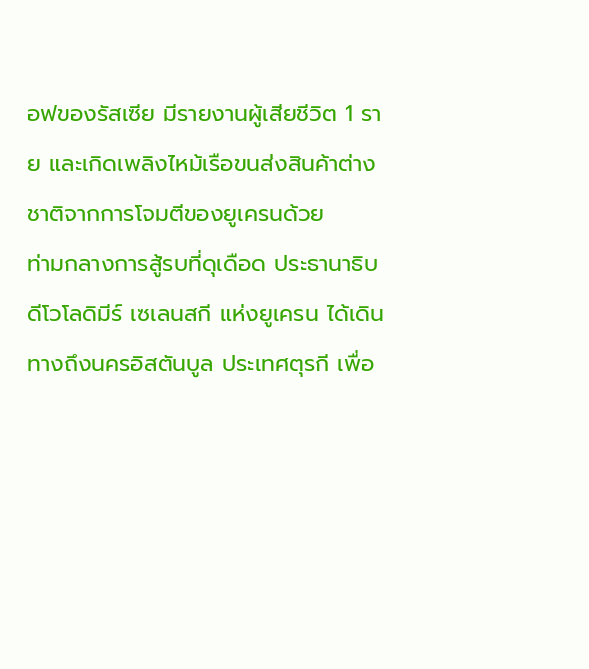อฟของรัสเซีย มีรายงานผู้เสียชีวิต 1 ราย และเกิดเพลิงไหม้เรือขนส่งสินค้าต่างชาติจากการโจมตีของยูเครนด้วย
ท่ามกลางการสู้รบที่ดุเดือด ประธานาธิบดีโวโลดิมีร์ เซเลนสกี แห่งยูเครน ได้เดินทางถึงนครอิสตันบูล ประเทศตุรกี เพื่อ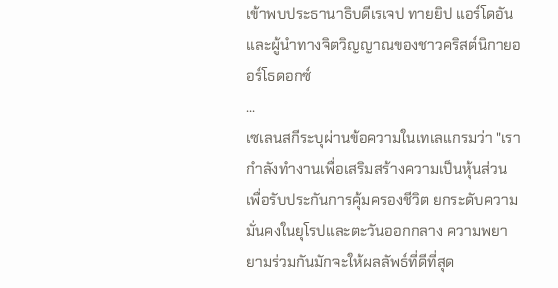เข้าพบประธานาธิบดีเรเจป ทายยิป แอร์โดอัน และผู้นำทางจิตวิญญาณของชาวคริสต์นิกายออร์โธดอกซ์
...
เซเลนสกีระบุผ่านข้อความในเทเลแกรมว่า "เรากำลังทำงานเพื่อเสริมสร้างความเป็นหุ้นส่วน เพื่อรับประกันการคุ้มครองชีวิต ยกระดับความมั่นคงในยุโรปและตะวันออกกลาง ความพยายามร่วมกันมักจะให้ผลลัพธ์ที่ดีที่สุด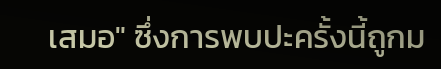เสมอ" ซึ่งการพบปะครั้งนี้ถูกม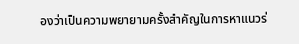องว่าเป็นความพยายามครั้งสำคัญในการหาแนวร่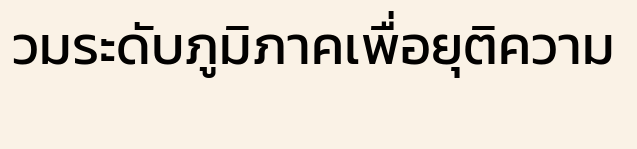วมระดับภูมิภาคเพื่อยุติความ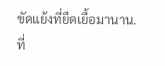ขัดแย้งที่ยืดเยื้อมานาน.
ที่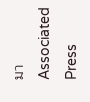มา Associated Press